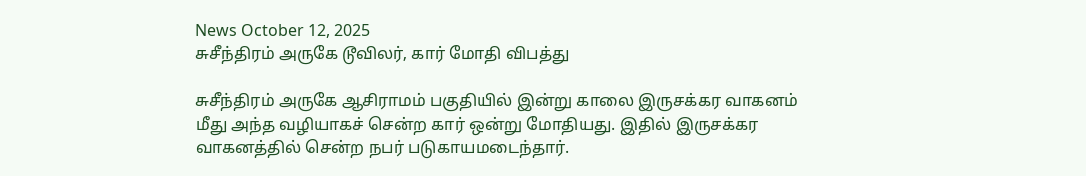News October 12, 2025
சுசீந்திரம் அருகே டூவிலர், கார் மோதி விபத்து

சுசீந்திரம் அருகே ஆசிராமம் பகுதியில் இன்று காலை இருசக்கர வாகனம் மீது அந்த வழியாகச் சென்ற கார் ஒன்று மோதியது. இதில் இருசக்கர வாகனத்தில் சென்ற நபர் படுகாயமடைந்தார்.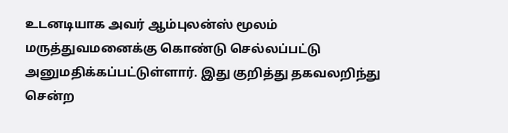உடனடியாக அவர் ஆம்புலன்ஸ் மூலம் மருத்துவமனைக்கு கொண்டு செல்லப்பட்டு அனுமதிக்கப்பட்டுள்ளார். இது குறித்து தகவலறிந்து சென்ற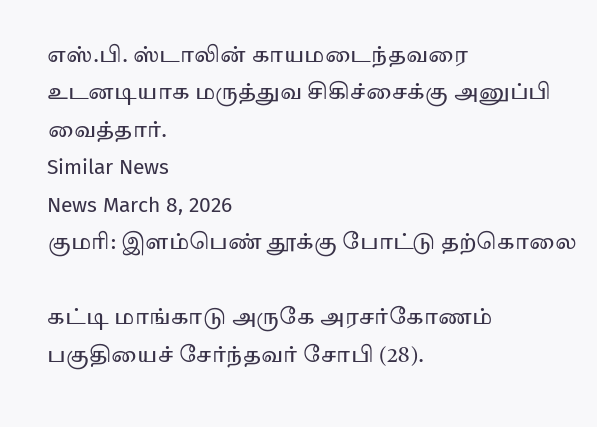எஸ்.பி. ஸ்டாலின் காயமடைந்தவரை உடனடியாக மருத்துவ சிகிச்சைக்கு அனுப்பி வைத்தார்.
Similar News
News March 8, 2026
குமரி: இளம்பெண் தூக்கு போட்டு தற்கொலை

கட்டி மாங்காடு அருகே அரசர்கோணம் பகுதியைச் சேர்ந்தவர் சோபி (28).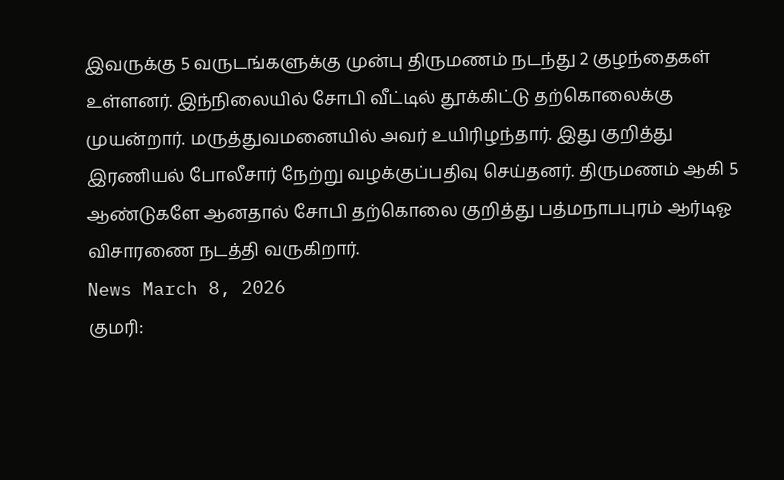இவருக்கு 5 வருடங்களுக்கு முன்பு திருமணம் நடந்து 2 குழந்தைகள் உள்ளனர். இந்நிலையில் சோபி வீட்டில் தூக்கிட்டு தற்கொலைக்கு முயன்றார். மருத்துவமனையில் அவர் உயிரிழந்தார். இது குறித்து இரணியல் போலீசார் நேற்று வழக்குப்பதிவு செய்தனர். திருமணம் ஆகி 5 ஆண்டுகளே ஆனதால் சோபி தற்கொலை குறித்து பத்மநாபபுரம் ஆர்டிஓ விசாரணை நடத்தி வருகிறார்.
News March 8, 2026
குமரி: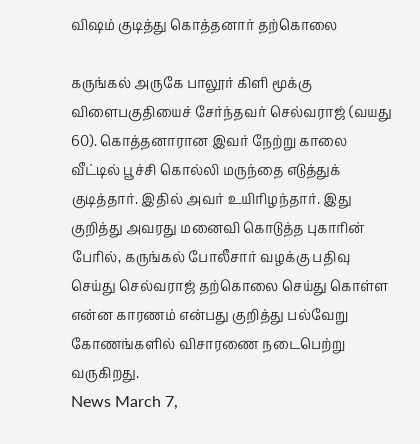விஷம் குடித்து கொத்தனார் தற்கொலை

கருங்கல் அருகே பாலூர் கிளி மூக்கு விளைபகுதியைச் சேர்ந்தவர் செல்வராஜ் (வயது 60). கொத்தனாரான இவர் நேற்று காலை வீட்டில் பூச்சி கொல்லி மருந்தை எடுத்துக் குடித்தார். இதில் அவர் உயிரிழந்தார். இது குறித்து அவரது மனைவி கொடுத்த புகாரின் பேரில், கருங்கல் போலீசார் வழக்கு பதிவு செய்து செல்வராஜ் தற்கொலை செய்து கொள்ள என்ன காரணம் என்பது குறித்து பல்வேறு கோணங்களில் விசாரணை நடைபெற்று வருகிறது.
News March 7,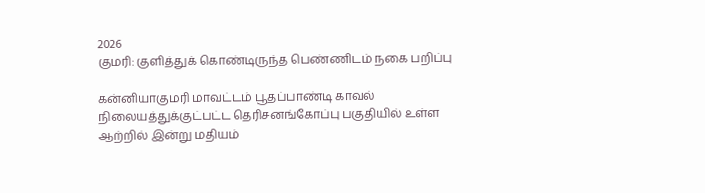2026
குமரி: குளித்துக் கொண்டிருந்த பெண்ணிடம் நகை பறிப்பு

கன்னியாகுமரி மாவட்டம் பூதப்பாண்டி காவல் நிலையத்துக்குட்பட்ட தெரிசனங்கோப்பு பகுதியில் உள்ள ஆற்றில் இன்று மதியம்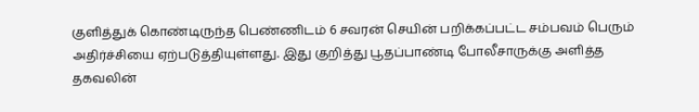குளித்துக் கொண்டிருந்த பெண்ணிடம் 6 சவரன் செயின் பறிக்கப்பட்ட சம்பவம் பெரும் அதிர்ச்சியை ஏற்படுத்தியுள்ளது. இது குறித்து பூதப்பாண்டி போலீசாருக்கு அளித்த தகவலின்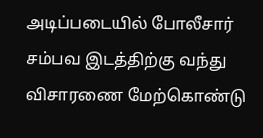அடிப்படையில் போலீசார் சம்பவ இடத்திற்கு வந்து விசாரணை மேற்கொண்டு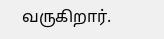வருகிறார்.